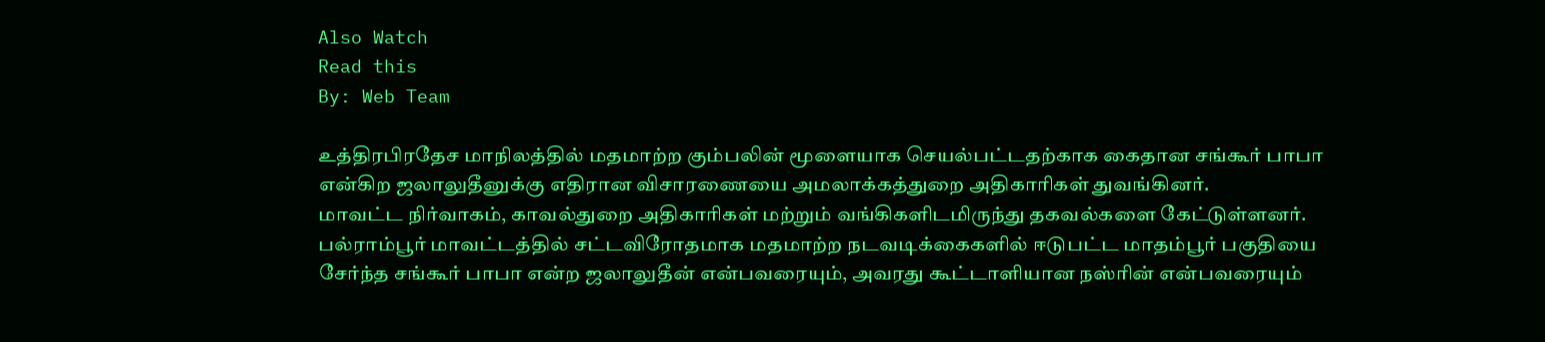Also Watch
Read this
By: Web Team

உத்திரபிரதேச மாநிலத்தில் மதமாற்ற கும்பலின் மூளையாக செயல்பட்டதற்காக கைதான சங்கூர் பாபா என்கிற ஜலாலுதீனுக்கு எதிரான விசாரணையை அமலாக்கத்துறை அதிகாரிகள் துவங்கினர்.
மாவட்ட நிர்வாகம், காவல்துறை அதிகாரிகள் மற்றும் வங்கிகளிடமிருந்து தகவல்களை கேட்டுள்ளனர். பல்ராம்பூர் மாவட்டத்தில் சட்டவிரோதமாக மதமாற்ற நடவடிக்கைகளில் ஈடுபட்ட மாதம்பூர் பகுதியை சேர்ந்த சங்கூர் பாபா என்ற ஜலாலுதீன் என்பவரையும், அவரது கூட்டாளியான நஸ்ரின் என்பவரையும்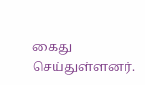கைது செய்துள்ளனர்.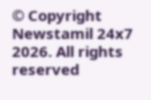© Copyright Newstamil 24x7 2026. All rights reserved